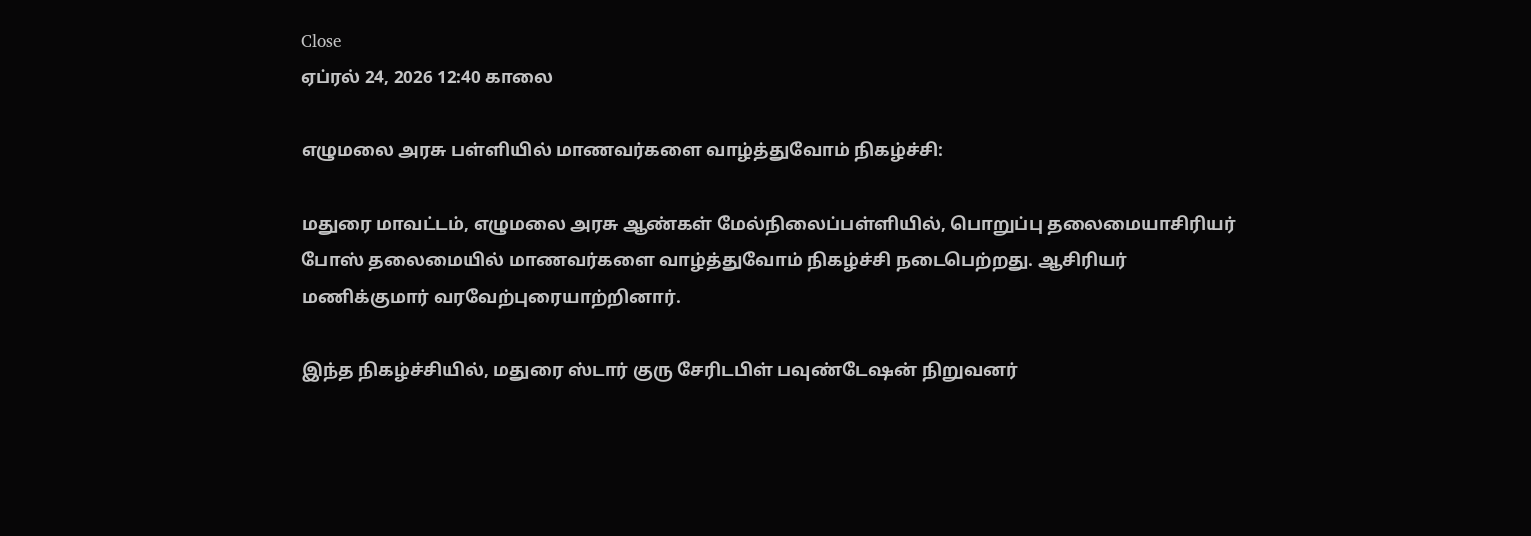Close
ஏப்ரல் 24, 2026 12:40 காலை

எழுமலை அரசு பள்ளியில் மாணவர்களை வாழ்த்துவோம் நிகழ்ச்சி:

மதுரை மாவட்டம், எழுமலை அரசு ஆண்கள் மேல்நிலைப்பள்ளியில், பொறுப்பு தலைமையாசிரியர் போஸ் தலைமையில் மாணவர்களை வாழ்த்துவோம் நிகழ்ச்சி நடைபெற்றது. ஆசிரியர் மணிக்குமார் வரவேற்புரையாற்றினார்.

இந்த நிகழ்ச்சியில், மதுரை ஸ்டார் குரு சேரிடபிள் பவுண்டேஷன் நிறுவனர்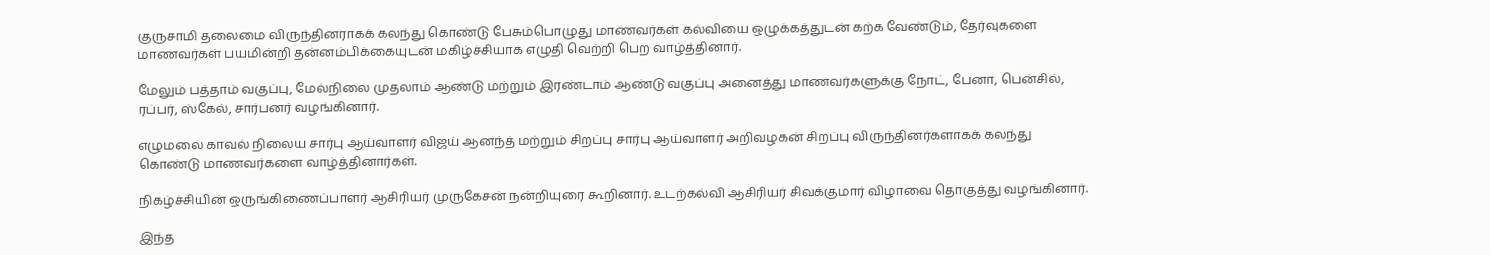குருசாமி தலைமை விருந்தினராகக் கலந்து கொண்டு பேசும்பொழுது மாணவர்கள் கல்வியை ஒழுக்கத்துடன் கற்க வேண்டும், தேர்வுகளை மாணவர்கள் பயமின்றி தன்னம்பிக்கையுடன் மகிழ்ச்சியாக எழுதி வெற்றி பெற வாழ்த்தினார்.

மேலும் பத்தாம் வகுப்பு, மேல்நிலை முதலாம் ஆண்டு மற்றும் இரண்டாம் ஆண்டு வகுப்பு அனைத்து மாணவர்களுக்கு நோட், பேனா, பென்சில், ரப்பர், ஸ்கேல், சார்பனர் வழங்கினார்.

எழுமலை காவல் நிலைய சார்பு ஆய்வாளர் விஜய் ஆனந்த் மற்றும் சிறப்பு சார்பு ஆய்வாளர் அறிவழகன் சிறப்பு விருந்தினர்களாகக் கலந்து கொண்டு மாணவர்களை வாழ்த்தினார்கள்.

நிகழ்ச்சியின் ஒருங்கிணைப்பாளர் ஆசிரியர் முருகேசன் நன்றியுரை கூறினார். உடற்கல்வி ஆசிரியர் சிவக்குமார் விழாவை தொகுத்து வழங்கினார்.

இந்த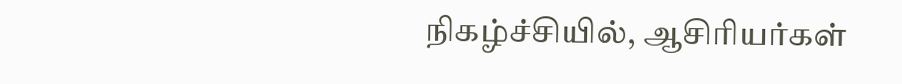நிகழ்ச்சியில், ஆசிரியர்கள்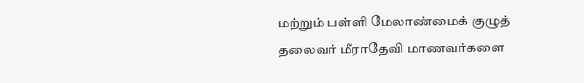மற்றும் பள்ளி மேலாண்மைக் குழுத் தலைவர் மீராதேவி மாணவர்களை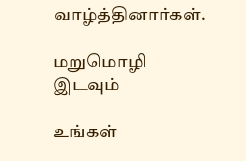வாழ்த்தினார்கள்.

மறுமொழி இடவும்

உங்கள்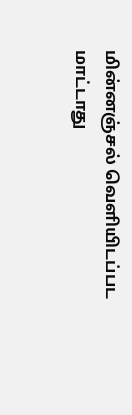மின்னஞ்சல் வெளியிடப்பட மாட்டாது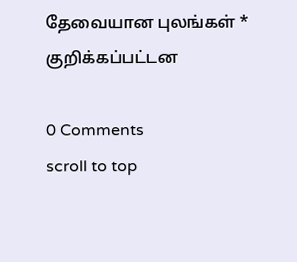தேவையான புலங்கள் * குறிக்கப்பட்டன

0 Comments
scroll to top